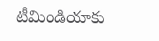టీమిండియాకు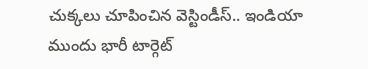చుక్కలు చూపించిన వెస్టిండీస్.. ఇండియా ముందు భారీ టార్గెట్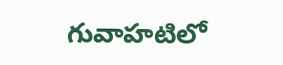గువాహటిలో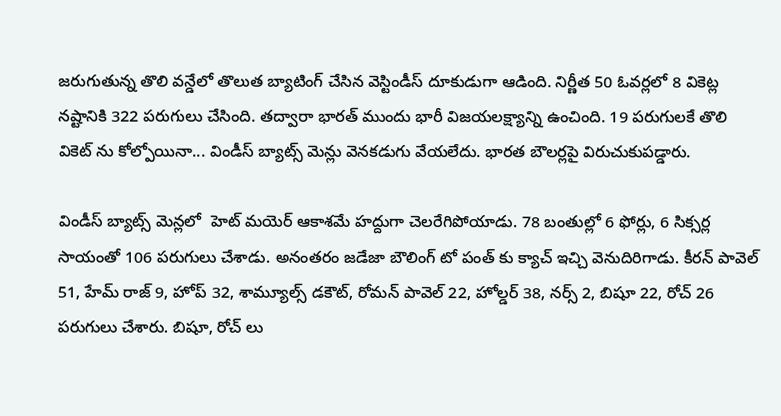జరుగుతున్న తొలి వన్డేలో తొలుత బ్యాటింగ్ చేసిన వెస్టిండీస్ దూకుడుగా ఆడింది. నిర్ణీత 50 ఓవర్లలో 8 వికెట్ల నష్టానికి 322 పరుగులు చేసింది. తద్వారా భారత్ ముందు భారీ విజయలక్ష్యాన్ని ఉంచింది. 19 పరుగులకే తొలి వికెట్ ను కోల్పోయినా... విండీస్ బ్యాట్స్ మెన్లు వెనకడుగు వేయలేదు. భారత బౌలర్లపై విరుచుకుపడ్డారు.

విండీస్ బ్యాట్స్ మెన్లలో  హెట్ మయెర్ ఆకాశమే హద్దుగా చెలరేగిపోయాడు. 78 బంతుల్లో 6 ఫోర్లు, 6 సిక్సర్ల సాయంతో 106 పరుగులు చేశాడు. అనంతరం జడేజా బౌలింగ్ టో పంత్ కు క్యాచ్ ఇచ్చి వెనుదిరిగాడు. కీరన్ పావెల్ 51, హేమ్ రాజ్ 9, హోప్ 32, శామ్యూల్స్ డకౌట్, రోమన్ పావెల్ 22, హోల్డర్ 38, నర్స్ 2, బిషూ 22, రోచ్ 26 పరుగులు చేశారు. బిషూ, రోచ్ లు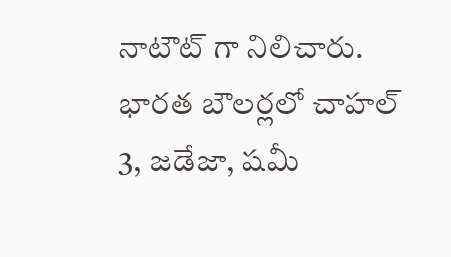నాటౌట్ గా నిలిచారు. భారత బౌలర్లలో చాహల్ 3, జడేజా, షమీ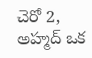చెరో 2, అహ్మద్ ఒక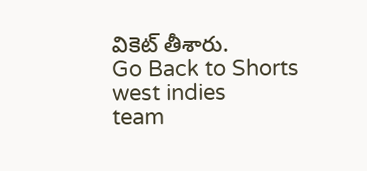వికెట్ తీశారు.
Go Back to Shorts
west indies
team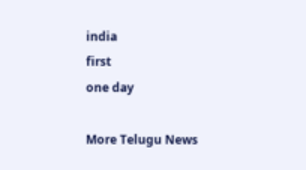india
first
one day

More Telugu News